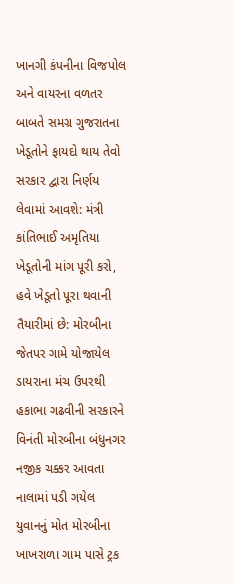ખાનગી કંપનીના વિજપોલ અને વાયરના વળતર બાબતે સમગ્ર ગુજરાતના ખેડૂતોને ફાયદો થાય તેવો સરકાર દ્વારા નિર્ણય લેવામાં આવશે: મંત્રી કાંતિભાઈ અમૃતિયા ખેડૂતોની માંગ પૂરી કરો, હવે ખેડૂતો પૂરા થવાની તૈયારીમાં છે: મોરબીના જેતપર ગામે યોજાયેલ ડાયરાના મંચ ઉપરથી હકાભા ગઢવીની સરકારને વિનંતી મોરબીના બંધુનગર નજીક ચક્કર આવતા નાલામાં પડી ગયેલ યુવાનનું મોત મોરબીના ખાખરાળા ગામ પાસે ટ્રક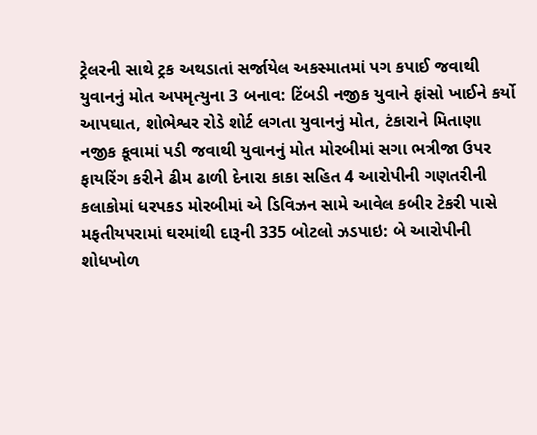ટ્રેલરની સાથે ટ્રક અથડાતાં સર્જાયેલ અકસ્માતમાં પગ કપાઈ જવાથી યુવાનનું મોત અપમૃત્યુના 3 બનાવ: ટિંબડી નજીક યુવાને ફાંસો ખાઈને કર્યો આપઘાત, શોભેશ્વર રોડે શોર્ટ લગતા યુવાનનું મોત, ટંકારાને મિતાણા નજીક કૂવામાં પડી જવાથી યુવાનનું મોત મોરબીમાં સગા ભત્રીજા ઉપર ફાયરિંગ કરીને ઢીમ ઢાળી દેનારા કાકા સહિત 4 આરોપીની ગણતરીની કલાકોમાં ધરપકડ મોરબીમાં એ ડિવિઝન સામે આવેલ કબીર ટેકરી પાસે મફતીયપરામાં ઘરમાંથી દારૂની 335 બોટલો ઝડપાઇ: બે આરોપીની શોધખોળ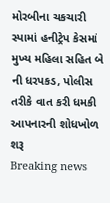મોરબીના ચકચારી સ્પામાં હનીટ્રેપ કેસમાં મુખ્ય મહિલા સહિત બે ની ધરપકડ, પોલીસ તરીકે વાત કરી ધમકી આપનારની શોધખોળ શરૂ
Breaking news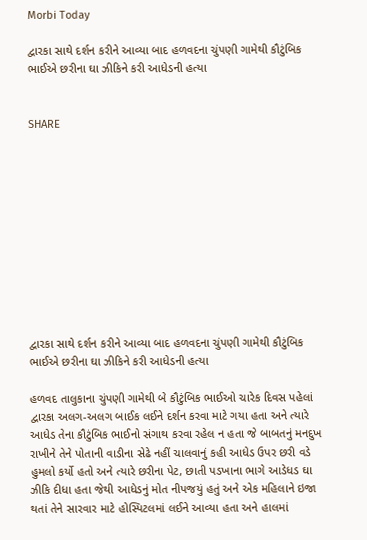Morbi Today

દ્વારકા સાથે દર્શન કરીને આવ્યા બાદ હળવદના ચુંપણી ગામેથી કૌટુંબિક ભાઈએ છરીના ઘા ઝીકિને કરી આધેડની હત્યા


SHARE











દ્વારકા સાથે દર્શન કરીને આવ્યા બાદ હળવદના ચુંપણી ગામેથી કૌટુંબિક ભાઈએ છરીના ઘા ઝીકિને કરી આધેડની હત્યા

હળવદ તાલુકાના ચુંપણી ગામેથી બે કૌટુંબિક ભાઈઓ ચારેક દિવસ પહેલાં દ્વારકા અલગ-અલગ બાઈક લઈને દર્શન કરવા માટે ગયા હતા અને ત્યારે આધેડ તેના કૌટુંબિક ભાઈનો સંગાથ કરવા રહેલ ન હતા જે બાબતનું મનદુખ રાખીને તેને પોતાની વાડીના સેઢે નહીં ચાલવાનું કહી આધેડ ઉપર છરી વડે હુમલો કર્યો હતો અને ત્યારે છરીના પેટ, છાતી પડખાના ભાગે આડેધડ ઘા ઝીકિ દીધા હતા જેથી આધેડનું મોત નીપજયું હતું અને એક મહિલાને ઇજા થતાં તેને સારવાર માટે હોસ્પિટલમાં લઈને આવ્યા હતા અને હાલમાં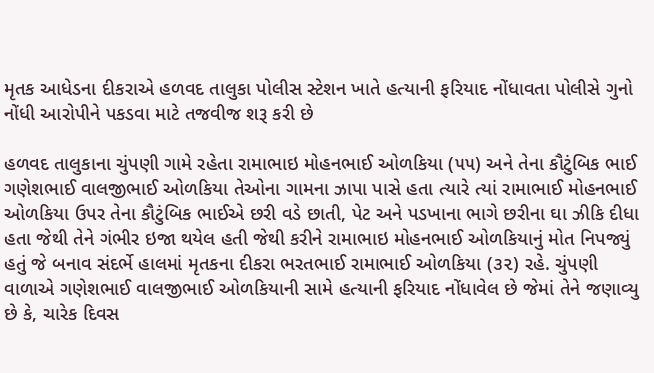મૃતક આધેડના દીકરાએ હળવદ તાલુકા પોલીસ સ્ટેશન ખાતે હત્યાની ફરિયાદ નોંધાવતા પોલીસે ગુનો નોંધી આરોપીને પકડવા માટે તજવીજ શરૂ કરી છે

હળવદ તાલુકાના ચુંપણી ગામે રહેતા રામાભાઇ મોહનભાઈ ઓળકિયા (૫૫) અને તેના કૌટુંબિક ભાઈ ગણેશભાઈ વાલજીભાઈ ઓળકિયા તેઓના ગામના ઝાપા પાસે હતા ત્યારે ત્યાં રામાભાઈ મોહનભાઈ ઓળકિયા ઉપર તેના કૌટુંબિક ભાઈએ છરી વડે છાતી, પેટ અને પડખાના ભાગે છરીના ઘા ઝીકિ દીધા હતા જેથી તેને ગંભીર ઇજા થયેલ હતી જેથી કરીને રામાભાઇ મોહનભાઈ ઓળકિયાનું મોત નિપજ્યું હતું જે બનાવ સંદર્ભે હાલમાં મૃતકના દીકરા ભરતભાઈ રામાભાઈ ઓળકિયા (૩૨) રહે. ચુંપણી વાળાએ ગણેશભાઈ વાલજીભાઈ ઓળકિયાની સામે હત્યાની ફરિયાદ નોંધાવેલ છે જેમાં તેને જણાવ્યુ છે કે, ચારેક દિવસ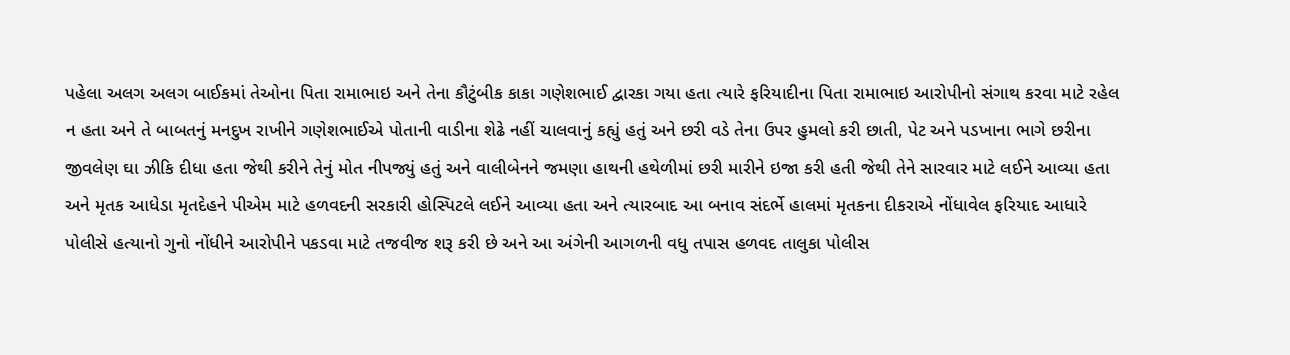પહેલા અલગ અલગ બાઈકમાં તેઓના પિતા રામાભાઇ અને તેના કૌટુંબીક કાકા ગણેશભાઈ દ્વારકા ગયા હતા ત્યારે ફરિયાદીના પિતા રામાભાઇ આરોપીનો સંગાથ કરવા માટે રહેલ ન હતા અને તે બાબતનું મનદુખ રાખીને ગણેશભાઈએ પોતાની વાડીના શેઢે નહીં ચાલવાનું કહ્યું હતું અને છરી વડે તેના ઉપર હુમલો કરી છાતી, પેટ અને પડખાના ભાગે છરીના જીવલેણ ઘા ઝીકિ દીધા હતા જેથી કરીને તેનું મોત નીપજ્યું હતું અને વાલીબેનને જમણા હાથની હથેળીમાં છરી મારીને ઇજા કરી હતી જેથી તેને સારવાર માટે લઈને આવ્યા હતા અને મૃતક આધેડા મૃતદેહને પીએમ માટે હળવદની સરકારી હોસ્પિટલે લઈને આવ્યા હતા અને ત્યારબાદ આ બનાવ સંદર્ભે હાલમાં મૃતકના દીકરાએ નોંધાવેલ ફરિયાદ આધારે પોલીસે હત્યાનો ગુનો નોંધીને આરોપીને પકડવા માટે તજવીજ શરૂ કરી છે અને આ અંગેની આગળની વધુ તપાસ હળવદ તાલુકા પોલીસ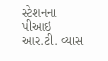સ્ટેશનના પીઆઇ આર.ટી. વ્યાસ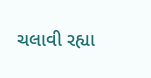ચલાવી રહ્યા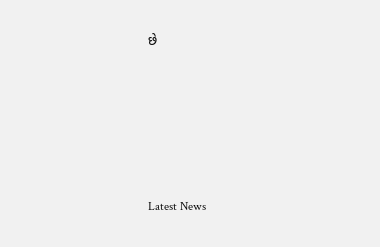છે






Latest News